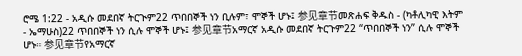ሮሜ 1:22 - አዲሱ መደበኛ ትርጒም22 ጥበበኞች ነን ቢሉም፣ ሞኞች ሆኑ፤ 参见章节መጽሐፍ ቅዱስ - (ካቶሊካዊ እትም - ኤማሁስ)22 ጥበበኞች ነን ሲሉ ሞኞች ሆኑ፤ 参见章节አማርኛ አዲሱ መደበኛ ትርጉም22 “ጥበበኞች ነን” ሲሉ ሞኞች ሆኑ። 参见章节የአማርኛ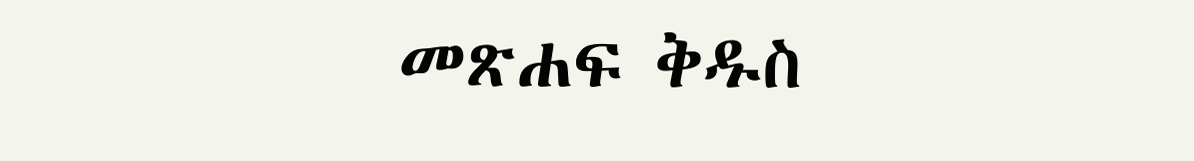መጽሐፍ ቅዱስ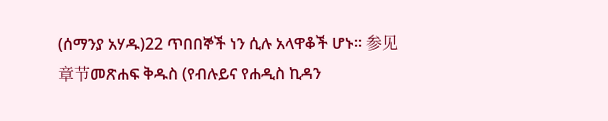(ሰማንያ አሃዱ)22 ጥበበኞች ነን ሲሉ አላዋቆች ሆኑ። 参见章节መጽሐፍ ቅዱስ (የብሉይና የሐዲስ ኪዳን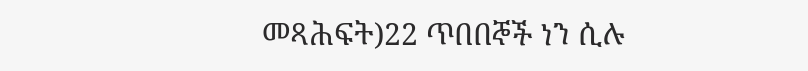መጻሕፍት)22 ጥበበኞች ነን ሲሉ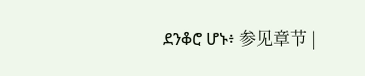ደንቆሮ ሆኑ፥ 参见章节 |